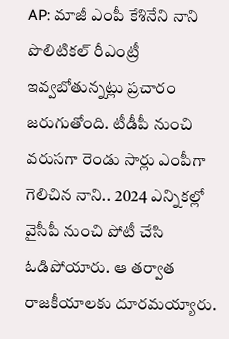AP: మాజీ ఎంపీ కేశినేని నాని పొలిటికల్ రీఎంట్రీ ఇవ్వబోతున్నట్లు ప్రచారం జరుగుతోంది. టీడీపీ నుంచి వరుసగా రెండు సార్లు ఎంపీగా గెలిచిన నాని.. 2024 ఎన్నికల్లో వైసీపీ నుంచి పోటీ చేసి ఓడిపోయారు. ఆ తర్వాత రాజకీయాలకు దూరమయ్యారు.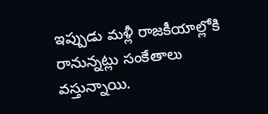ఇప్పుడు మళ్లీ రాజకీయాల్లోకి రానున్నట్లు సంకేతాలు వస్తున్నాయి.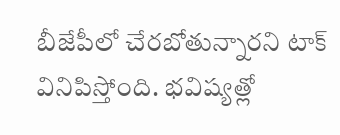బీజేపీలో చేరబోతున్నారని టాక్ వినిపిస్తోంది. భవిష్యత్లో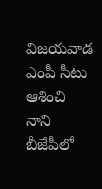విజయవాడ ఎంపీ సీటు ఆశించి నాని బీజేపీలో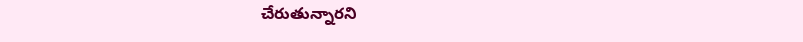చేరుతున్నారని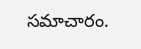సమాచారం.